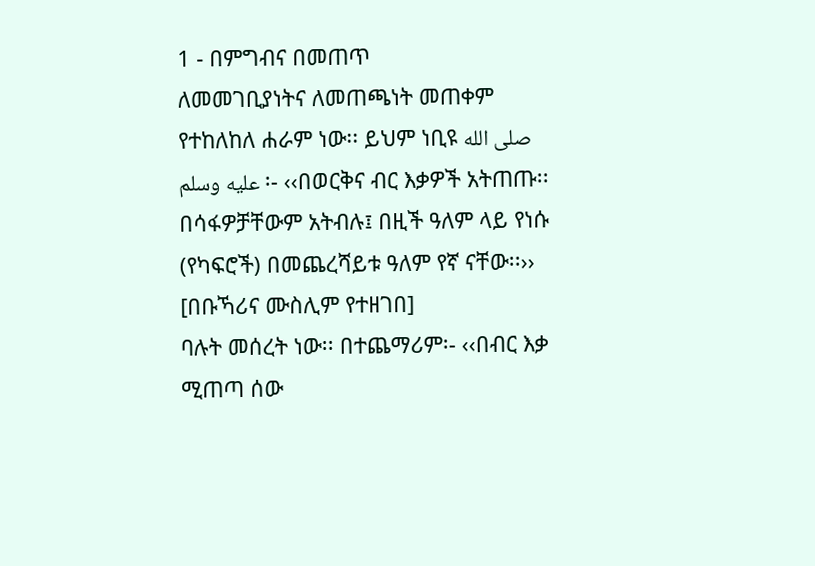1 - በምግብና በመጠጥ
ለመመገቢያነትና ለመጠጫነት መጠቀም የተከለከለ ሐራም ነው፡፡ ይህም ነቢዩ صلى الله عليه وسلم ፡- ‹‹በወርቅና ብር እቃዎች አትጠጡ፡፡ በሳፋዎቻቸውም አትብሉ፤ በዚች ዓለም ላይ የነሱ (የካፍሮች) በመጨረሻይቱ ዓለም የኛ ናቸው፡፡›› [በቡኻሪና ሙስሊም የተዘገበ]
ባሉት መሰረት ነው፡፡ በተጨማሪም፡- ‹‹በብር እቃ ሚጠጣ ሰው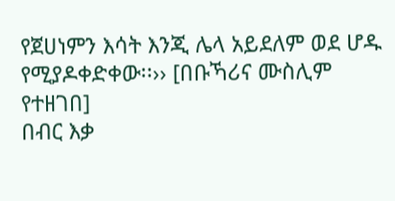የጀሀነምን እሳት እንጂ ሌላ አይደለም ወደ ሆዱ የሚያዶቀድቀው፡፡›› [በቡኻሪና ሙስሊም የተዘገበ]
በብር እቃ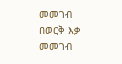መመገብ
በወርቅ እቃ መመገብ